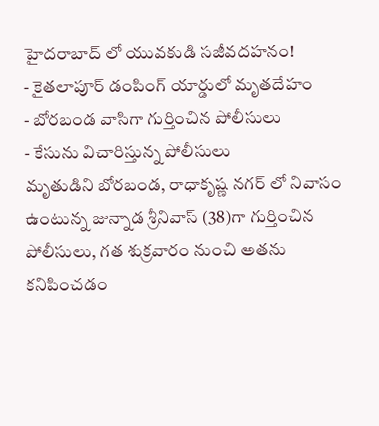హైదరాబాద్ లో యువకుడి సజీవదహనం!
- కైతలాపూర్ డంపింగ్ యార్డులో మృతదేహం
- బోరబండ వాసిగా గుర్తించిన పోలీసులు
- కేసును విచారిస్తున్న పోలీసులు
మృతుడిని బోరబండ, రాధాకృష్ణ నగర్ లో నివాసం ఉంటున్న జున్నాడ శ్రీనివాస్ (38)గా గుర్తించిన పోలీసులు, గత శుక్రవారం నుంచి అతను కనిపించడం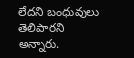లేదని బంధువులు తెలిపారని అన్నారు.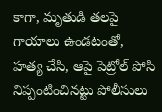కాగా, మృతుడి తలపై గాయాలు ఉండటంతో, హత్య చేసి, ఆపై పెట్రోల్ పోసి నిప్పంటించినట్టు పోలీసులు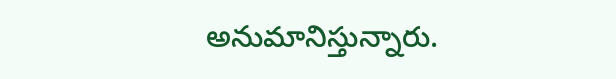అనుమానిస్తున్నారు.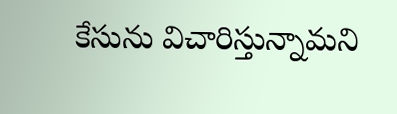కేసును విచారిస్తున్నామని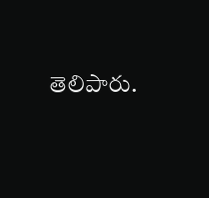తెలిపారు.